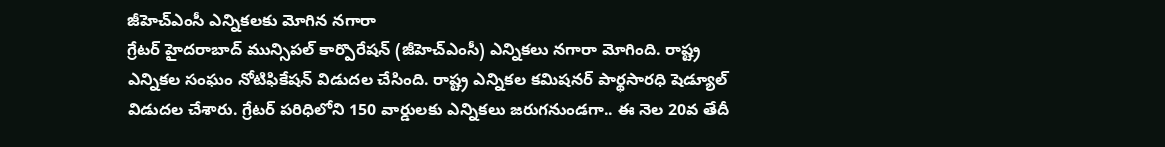జీహెచ్ఎంసీ ఎన్నికలకు మోగిన నగారా
గ్రేటర్ హైదరాబాద్ మున్సిపల్ కార్పొరేషన్ (జీహెచ్ఎంసీ) ఎన్నికలు నగారా మోగింది. రాష్ట్ర ఎన్నికల సంఘం నోటిఫికేషన్ విడుదల చేసింది. రాష్ట్ర ఎన్నికల కమిషనర్ పార్థసారధి షెడ్యూల్ విడుదల చేశారు. గ్రేటర్ పరిధిలోని 150 వార్డులకు ఎన్నికలు జరుగనుండగా.. ఈ నెల 20వ తేదీ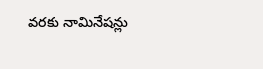వరకు నామినేషన్లు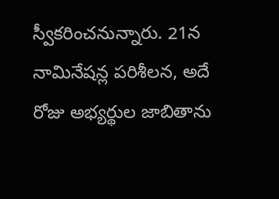స్వీకరించనున్నారు. 21న నామినేషన్ల పరిశీలన, అదే రోజు అభ్యర్థుల జాబితాను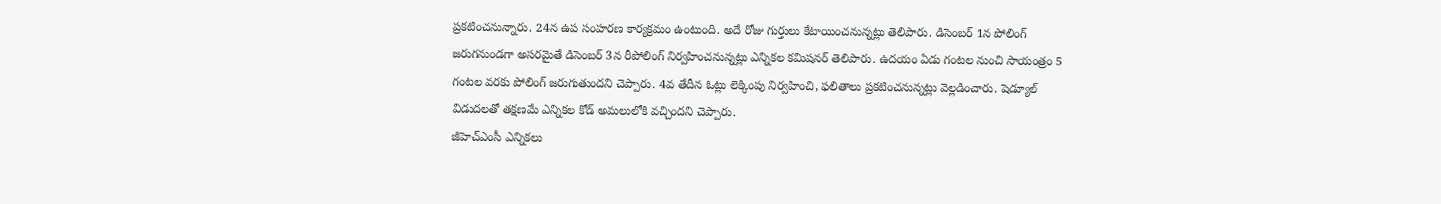ప్రకటించనున్నారు. 24న ఉప సంహరణ కార్యక్రమం ఉంటుంది. అదే రోజు గుర్తులు కేటాయించనున్నట్లు తెలిపారు. డిసెంబర్ 1న పోలింగ్ జరుగనుండగా అసరమైతే డిసెంబర్ 3న రీపోలింగ్ నిర్వహించనున్నట్లు ఎన్నికల కమిషనర్ తెలిపారు. ఉదయం ఏడు గంటల నుంచి సాయంత్రం 5 గంటల వరకు పోలింగ్ జరుగుతుందని చెప్పారు. 4వ తేదీన ఓట్లు లెక్కింపు నిర్వహించి, ఫలితాలు ప్రకటించనున్నట్లు వెల్లడించారు. షెడ్యూల్ విడుదలతో తక్షణమే ఎన్నికల కోడ్ అమలులోకి వచ్చిందని చెప్పారు.
జీహెచ్ఎంసీ ఎన్నికలు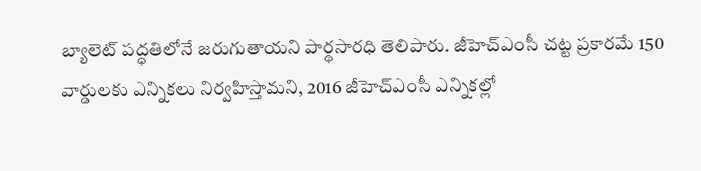బ్యాలెట్ పద్ధతిలోనే జరుగుతాయని పార్థసారధి తెలిపారు. జీహెచ్ఎంసీ చట్ట ప్రకారమే 150 వార్డులకు ఎన్నికలు నిర్వహిస్తామని, 2016 జీహెచ్ఎంసీ ఎన్నికల్లో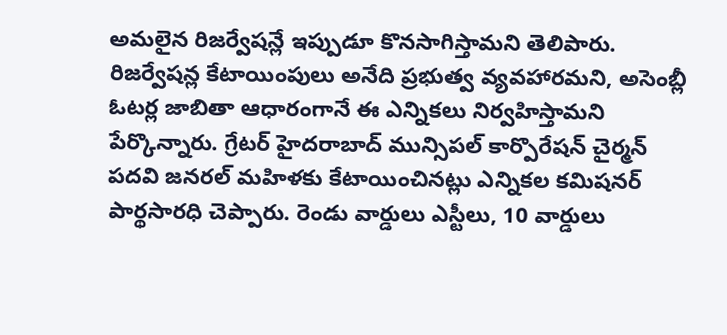అమలైన రిజర్వేషన్లే ఇప్పుడూ కొనసాగిస్తామని తెలిపారు. రిజర్వేషన్ల కేటాయింపులు అనేది ప్రభుత్వ వ్యవహారమని, అసెంబ్లీ ఓటర్ల జాబితా ఆధారంగానే ఈ ఎన్నికలు నిర్వహిస్తామని పేర్కొన్నారు. గ్రేటర్ హైదరాబాద్ మున్సిపల్ కార్పొరేషన్ చైర్మన్ పదవి జనరల్ మహిళకు కేటాయించినట్లు ఎన్నికల కమిషనర్ పార్థసారధి చెప్పారు. రెండు వార్డులు ఎస్టీలు, 10 వార్డులు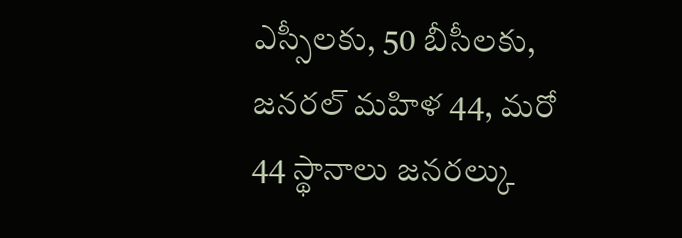ఎస్సీలకు, 50 బీసీలకు, జనరల్ మహిళ 44, మరో 44 స్థానాలు జనరల్కు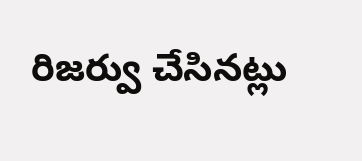రిజర్వు చేసినట్లు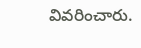వివరించారు.